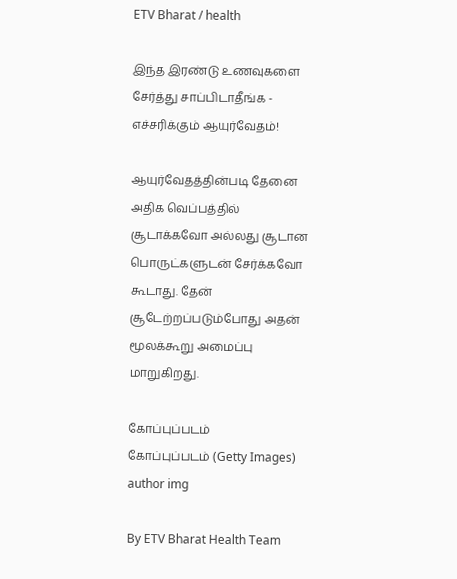ETV Bharat / health

இந்த இரண்டு உணவுகளை சேர்த்து சாப்பிடாதீங்க - எச்சரிக்கும் ஆயுர்வேதம்!

ஆயுர்வேதத்தின்படி தேனை அதிக வெப்பத்தில் சூடாக்கவோ அல்லது சூடான பொருட்களுடன் சேர்க்கவோ கூடாது. தேன் சூடேற்றப்படும்போது அதன் மூலக்கூறு அமைப்பு மாறுகிறது.

கோப்புப்படம்
கோப்புப்படம் (Getty Images)
author img

By ETV Bharat Health Team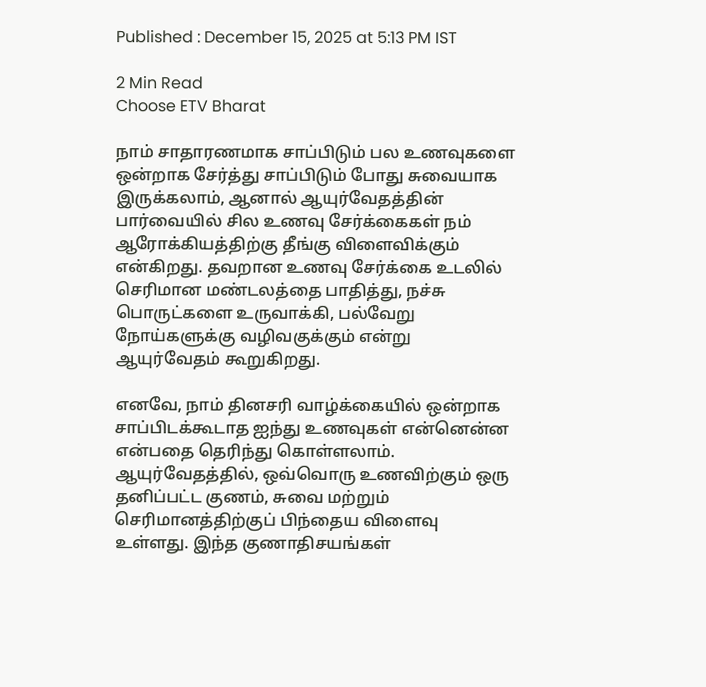Published : December 15, 2025 at 5:13 PM IST

2 Min Read
Choose ETV Bharat

நாம் சாதாரணமாக சாப்பிடும் பல உணவுகளை ஒன்றாக சேர்த்து சாப்பிடும் போது சுவையாக இருக்கலாம், ஆனால் ஆயுர்வேதத்தின் பார்வையில் சில உணவு சேர்க்கைகள் நம் ஆரோக்கியத்திற்கு தீங்கு விளைவிக்கும் என்கிறது. தவறான உணவு சேர்க்கை உடலில் செரிமான மண்டலத்தை பாதித்து, நச்சு பொருட்களை உருவாக்கி, பல்வேறு நோய்களுக்கு வழிவகுக்கும் என்று ஆயுர்வேதம் கூறுகிறது.

எனவே, நாம் தினசரி வாழ்க்கையில் ஒன்றாக சாப்பிடக்கூடாத ஐந்து உணவுகள் என்னென்ன என்பதை தெரிந்து கொள்ளலாம். ஆயுர்வேதத்தில், ஒவ்வொரு உணவிற்கும் ஒரு தனிப்பட்ட குணம், சுவை மற்றும் செரிமானத்திற்குப் பிந்தைய விளைவு உள்ளது. இந்த குணாதிசயங்கள்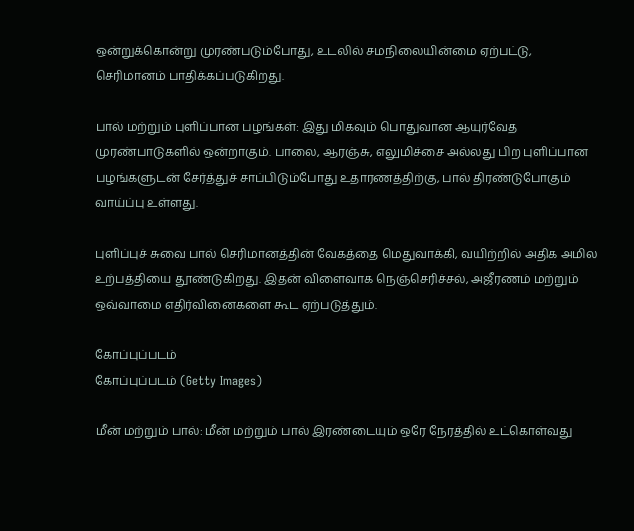ஒன்றுக்கொன்று முரண்படும்போது, உடலில் சமநிலையின்மை ஏற்பட்டு, செரிமானம் பாதிக்கப்படுகிறது.

பால் மற்றும் புளிப்பான பழங்கள்: இது மிகவும் பொதுவான ஆயுர்வேத முரண்பாடுகளில் ஒன்றாகும். பாலை, ஆரஞ்சு, எலுமிச்சை அல்லது பிற புளிப்பான பழங்களுடன் சேர்த்துச் சாப்பிடும்போது உதாரணத்திற்கு, பால் திரண்டுபோகும் வாய்ப்பு உள்ளது.

புளிப்புச் சுவை பால் செரிமானத்தின் வேகத்தை மெதுவாக்கி, வயிற்றில் அதிக அமில உற்பத்தியை தூண்டுகிறது. இதன் விளைவாக நெஞ்செரிச்சல், அஜீரணம் மற்றும் ஒவ்வாமை எதிர்வினைகளை கூட ஏற்படுத்தும்.

கோப்புப்படம்
கோப்புப்படம் (Getty Images)

மீன் மற்றும் பால்: மீன் மற்றும் பால் இரண்டையும் ஒரே நேரத்தில் உட்கொள்வது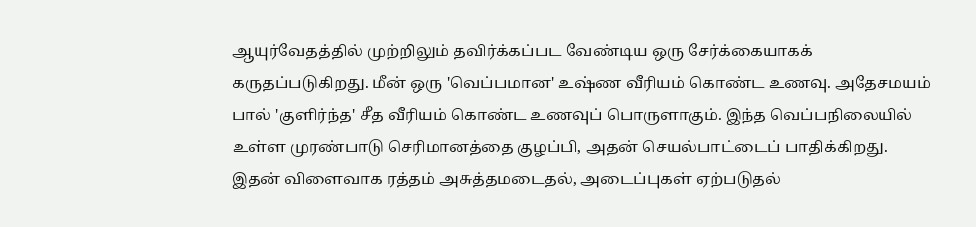ஆயுர்வேதத்தில் முற்றிலும் தவிர்க்கப்பட வேண்டிய ஒரு சேர்க்கையாகக் கருதப்படுகிறது. மீன் ஒரு 'வெப்பமான' உஷ்ண வீரியம் கொண்ட உணவு. அதேசமயம் பால் 'குளிர்ந்த' சீத வீரியம் கொண்ட உணவுப் பொருளாகும். இந்த வெப்பநிலையில் உள்ள முரண்பாடு செரிமானத்தை குழப்பி, அதன் செயல்பாட்டைப் பாதிக்கிறது. இதன் விளைவாக ரத்தம் அசுத்தமடைதல், அடைப்புகள் ஏற்படுதல்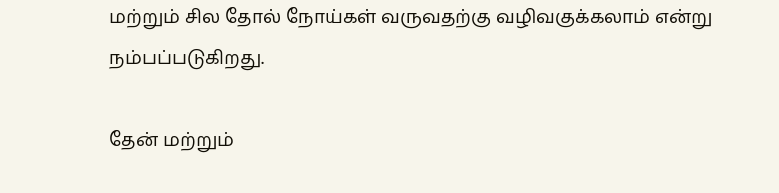மற்றும் சில தோல் நோய்கள் வருவதற்கு வழிவகுக்கலாம் என்று நம்பப்படுகிறது.

தேன் மற்றும்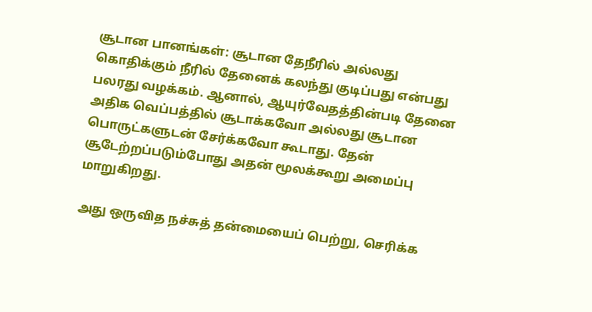சூடான பானங்கள்: சூடான தேநீரில் அல்லது கொதிக்கும் நீரில் தேனைக் கலந்து குடிப்பது என்பது பலரது வழக்கம். ஆனால், ஆயுர்வேதத்தின்படி தேனை அதிக வெப்பத்தில் சூடாக்கவோ அல்லது சூடான பொருட்களுடன் சேர்க்கவோ கூடாது. தேன் சூடேற்றப்படும்போது அதன் மூலக்கூறு அமைப்பு மாறுகிறது.

அது ஒருவித நச்சுத் தன்மையைப் பெற்று, செரிக்க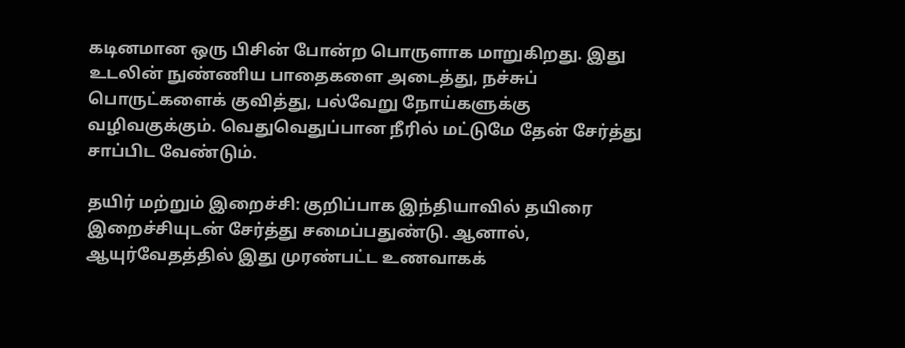கடினமான ஒரு பிசின் போன்ற பொருளாக மாறுகிறது. இது உடலின் நுண்ணிய பாதைகளை அடைத்து, நச்சுப் பொருட்களைக் குவித்து, பல்வேறு நோய்களுக்கு வழிவகுக்கும். வெதுவெதுப்பான நீரில் மட்டுமே தேன் சேர்த்து சாப்பிட வேண்டும்.

தயிர் மற்றும் இறைச்சி: குறிப்பாக இந்தியாவில் தயிரை இறைச்சியுடன் சேர்த்து சமைப்பதுண்டு. ஆனால், ஆயுர்வேதத்தில் இது முரண்பட்ட உணவாகக்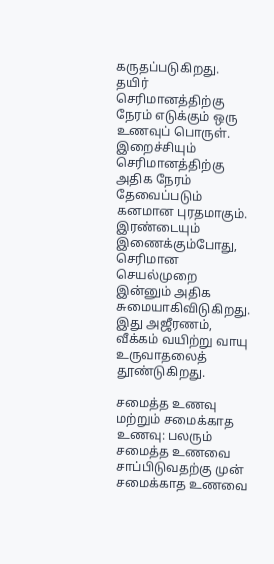கருதப்படுகிறது. தயிர் செரிமானத்திற்கு நேரம் எடுக்கும் ஒரு உணவுப் பொருள். இறைச்சியும் செரிமானத்திற்கு அதிக நேரம் தேவைப்படும் கனமான புரதமாகும். இரண்டையும் இணைக்கும்போது, செரிமான செயல்முறை இன்னும் அதிக சுமையாகிவிடுகிறது. இது அஜீரணம், வீக்கம் வயிற்று வாயு உருவாதலைத் தூண்டுகிறது.

சமைத்த உணவு மற்றும் சமைக்காத உணவு: பலரும் சமைத்த உணவை சாப்பிடுவதற்கு முன் சமைக்காத உணவை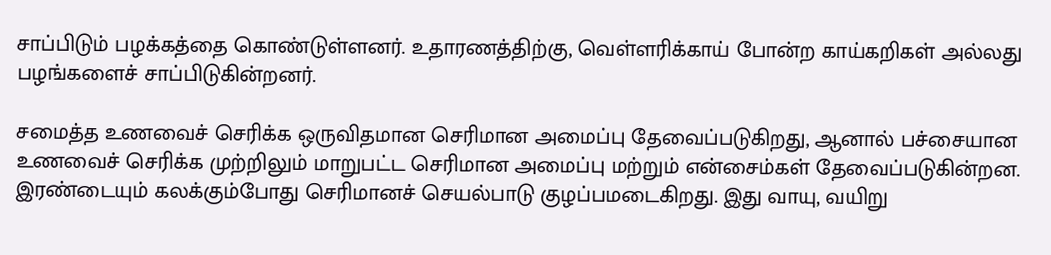சாப்பிடும் பழக்கத்தை கொண்டுள்ளனர். உதாரணத்திற்கு, வெள்ளரிக்காய் போன்ற காய்கறிகள் அல்லது பழங்களைச் சாப்பிடுகின்றனர்.

சமைத்த உணவைச் செரிக்க ஒருவிதமான செரிமான அமைப்பு தேவைப்படுகிறது, ஆனால் பச்சையான உணவைச் செரிக்க முற்றிலும் மாறுபட்ட செரிமான அமைப்பு மற்றும் என்சைம்கள் தேவைப்படுகின்றன. இரண்டையும் கலக்கும்போது செரிமானச் செயல்பாடு குழப்பமடைகிறது. இது வாயு, வயிறு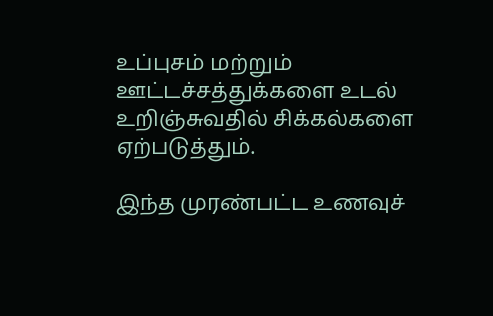உப்புசம் மற்றும் ஊட்டச்சத்துக்களை உடல் உறிஞ்சுவதில் சிக்கல்களை ஏற்படுத்தும்.

இந்த முரண்பட்ட உணவுச்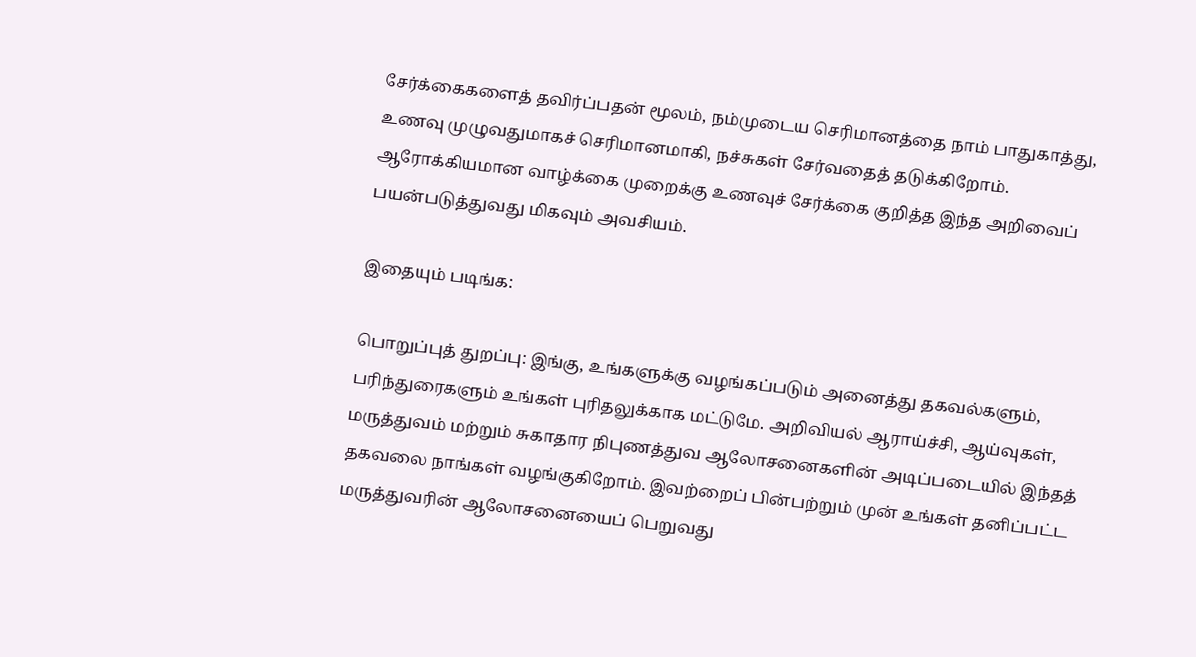சேர்க்கைகளைத் தவிர்ப்பதன் மூலம், நம்முடைய செரிமானத்தை நாம் பாதுகாத்து, உணவு முழுவதுமாகச் செரிமானமாகி, நச்சுகள் சேர்வதைத் தடுக்கிறோம். ஆரோக்கியமான வாழ்க்கை முறைக்கு உணவுச் சேர்க்கை குறித்த இந்த அறிவைப் பயன்படுத்துவது மிகவும் அவசியம்.

இதையும் படிங்க:

பொறுப்புத் துறப்பு: இங்கு, உங்களுக்கு வழங்கப்படும் அனைத்து தகவல்களும், பரிந்துரைகளும் உங்கள் புரிதலுக்காக மட்டுமே. அறிவியல் ஆராய்ச்சி, ஆய்வுகள், மருத்துவம் மற்றும் சுகாதார நிபுணத்துவ ஆலோசனைகளின் அடிப்படையில் இந்தத் தகவலை நாங்கள் வழங்குகிறோம். இவற்றைப் பின்பற்றும் முன் உங்கள் தனிப்பட்ட மருத்துவரின் ஆலோசனையைப் பெறுவது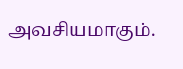அவசியமாகும்.